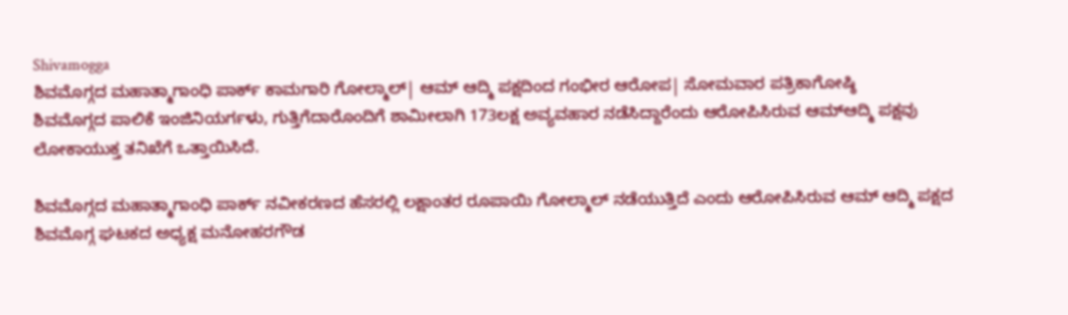Shivamogga
ಶಿವಮೊಗ್ಗದ ಮಹಾತ್ಮಾಗಾಂಧಿ ಪಾರ್ಕ್ ಕಾಮಗಾರಿ ಗೋಲ್ಮಾಲ್| ಆಮ್ ಆದ್ಮಿ ಪಕ್ಷದಿಂದ ಗಂಭೀರ ಆರೋಪ| ಸೋಮವಾರ ಪತ್ರಿಕಾಗೋಷ್ಠಿ
ಶಿವಮೊಗ್ಗದ ಪಾಲಿಕೆ ಇಂಜಿನಿಯರ್ಗಳು, ಗುತ್ತಿಗೆದಾರೊಂದಿಗೆ ಶಾಮೀಲಾಗಿ 173ಲಕ್ಷ ಅವ್ಯವಹಾರ ನಡೆಸಿದ್ದಾರೆಂದು ಆರೋಪಿಸಿರುವ ಆಮ್ಆದ್ಮಿ ಪಕ್ಷವು ಲೋಕಾಯುಕ್ತ ತನಿಖೆಗೆ ಒತ್ತಾಯಿಸಿದೆ.

ಶಿವಮೊಗ್ಗದ ಮಹಾತ್ಮಾಗಾಂಧಿ ಪಾರ್ಕ್ ನವೀಕರಣದ ಹೆಸರಲ್ಲಿ ಲಕ್ಷಾಂತರ ರೂಪಾಯಿ ಗೋಲ್ಮಾಲ್ ನಡೆಯುತ್ತಿದೆ ಎಂದು ಆರೋಪಿಸಿರುವ ಆಮ್ ಆದ್ಮಿ ಪಕ್ಷದ ಶಿವಮೊಗ್ಗ ಘಟಕದ ಅಧ್ಯಕ್ಷ ಮನೋಹರಗೌಡ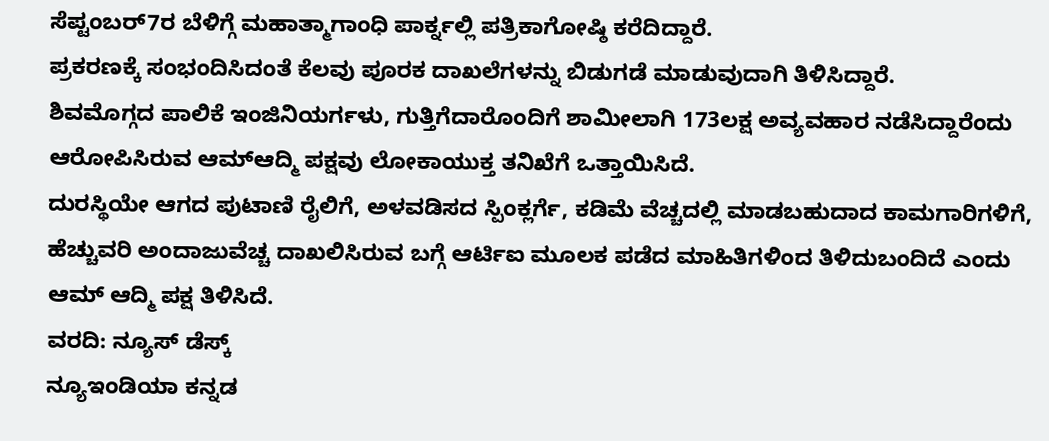ಸೆಪ್ಟಂಬರ್7ರ ಬೆಳಿಗ್ಗೆ ಮಹಾತ್ಮಾಗಾಂಧಿ ಪಾರ್ಕ್ನಲ್ಲಿ ಪತ್ರಿಕಾಗೋಷ್ಠಿ ಕರೆದಿದ್ದಾರೆ.
ಪ್ರಕರಣಕ್ಕೆ ಸಂಭಂದಿಸಿದಂತೆ ಕೆಲವು ಪೂರಕ ದಾಖಲೆಗಳನ್ನು ಬಿಡುಗಡೆ ಮಾಡುವುದಾಗಿ ತಿಳಿಸಿದ್ದಾರೆ.
ಶಿವಮೊಗ್ಗದ ಪಾಲಿಕೆ ಇಂಜಿನಿಯರ್ಗಳು, ಗುತ್ತಿಗೆದಾರೊಂದಿಗೆ ಶಾಮೀಲಾಗಿ 173ಲಕ್ಷ ಅವ್ಯವಹಾರ ನಡೆಸಿದ್ದಾರೆಂದು ಆರೋಪಿಸಿರುವ ಆಮ್ಆದ್ಮಿ ಪಕ್ಷವು ಲೋಕಾಯುಕ್ತ ತನಿಖೆಗೆ ಒತ್ತಾಯಿಸಿದೆ.
ದುರಸ್ಥಿಯೇ ಆಗದ ಪುಟಾಣಿ ರೈಲಿಗೆ, ಅಳವಡಿಸದ ಸ್ಪಿಂಕ್ಲರ್ಗೆ, ಕಡಿಮೆ ವೆಚ್ಚದಲ್ಲಿ ಮಾಡಬಹುದಾದ ಕಾಮಗಾರಿಗಳಿಗೆ, ಹೆಚ್ಚುವರಿ ಅಂದಾಜುವೆಚ್ಚ ದಾಖಲಿಸಿರುವ ಬಗ್ಗೆ ಆರ್ಟಿಐ ಮೂಲಕ ಪಡೆದ ಮಾಹಿತಿಗಳಿಂದ ತಿಳಿದುಬಂದಿದೆ ಎಂದು ಆಮ್ ಆದ್ಮಿ ಪಕ್ಷ ತಿಳಿಸಿದೆ.
ವರದಿ: ನ್ಯೂಸ್ ಡೆಸ್ಕ್
ನ್ಯೂಇಂಡಿಯಾ ಕನ್ನಡ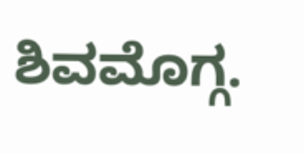ಶಿವಮೊಗ್ಗ.